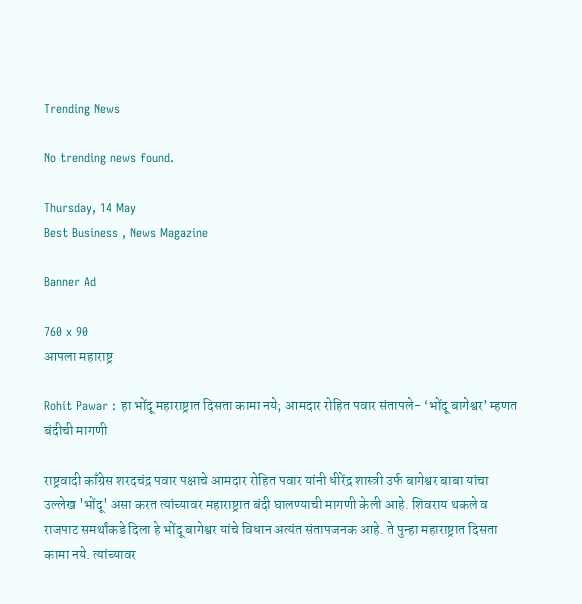Trending News

No trending news found.

Thursday, 14 May
Best Business , News Magazine

Banner Ad

760 x 90
आपला महाराष्ट्र

Rohit Pawar : हा भोंदू महाराष्ट्रात दिसता कामा नये; आमदार रोहित पवार संतापले- ‘भोंदू बागेश्वर’ म्हणत बंदीची मागणी

राष्ट्रवादी काँग्रेस शरदचंद्र पवार पक्षाचे आमदार रोहित पवार यांनी धीरेंद्र शास्त्री उर्फ बागेश्वर बाबा यांचा उल्लेख 'भोंदू' असा करत त्यांच्यावर महाराष्ट्रात बंदी घालण्याची मागणी केली आहे. शिवराय थकले व राजपाट समर्थांकडे दिला हे भोंदू बागेश्वर यांचे विधान अत्यंत संतापजनक आहे. ते पुन्हा महाराष्ट्रात दिसता कामा नये. त्यांच्यावर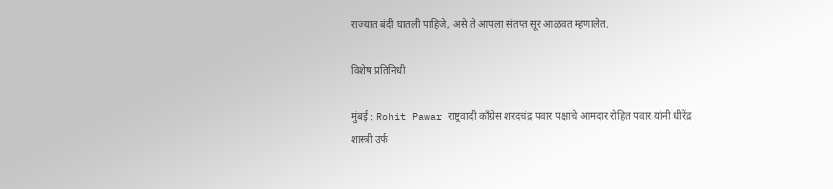राज्यात बंदी घातली पाहिजे, असे ते आपला संतप्त सूर आळवत म्हणालेत.

विशेष प्रतिनिधी

मुंबई : Rohit Pawar राष्ट्रवादी काँग्रेस शरदचंद्र पवार पक्षाचे आमदार रोहित पवार यांनी धीरेंद्र शास्त्री उर्फ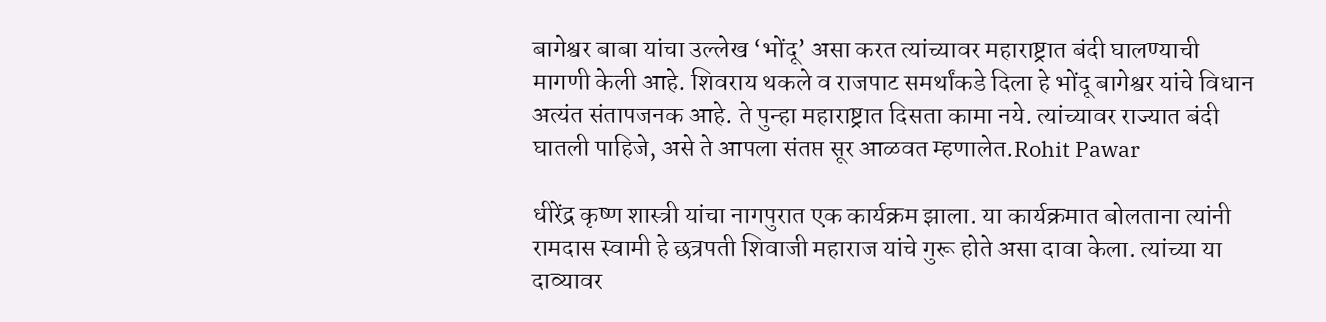बागेश्वर बाबा यांचा उल्लेख ‘भोंदू’ असा करत त्यांच्यावर महाराष्ट्रात बंदी घालण्याची मागणी केली आहे. शिवराय थकले व राजपाट समर्थांकडे दिला हे भोंदू बागेश्वर यांचे विधान अत्यंत संतापजनक आहे. ते पुन्हा महाराष्ट्रात दिसता कामा नये. त्यांच्यावर राज्यात बंदी घातली पाहिजे, असे ते आपला संतप्त सूर आळवत म्हणालेत.Rohit Pawar

धीरेंद्र कृष्ण शास्त्री यांचा नागपुरात एक कार्यक्रम झाला. या कार्यक्रमात बोलताना त्यांनी रामदास स्वामी हे छत्रपती शिवाजी महाराज यांचे गुरू होते असा दावा केला. त्यांच्या या दाव्यावर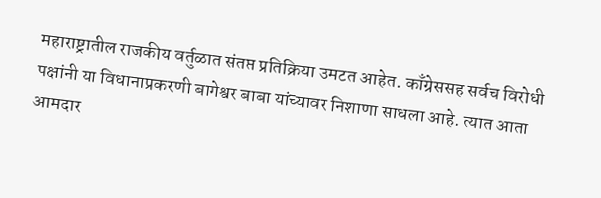महाराष्ट्रातील राजकीय वर्तुळात संतप्त प्रतिक्रिया उमटत आहेत. काँग्रेससह सर्वच विरोधी पक्षांनी या विधानाप्रकरणी बागेश्वर बाबा यांच्यावर निशाणा साधला आहे. त्यात आता आमदार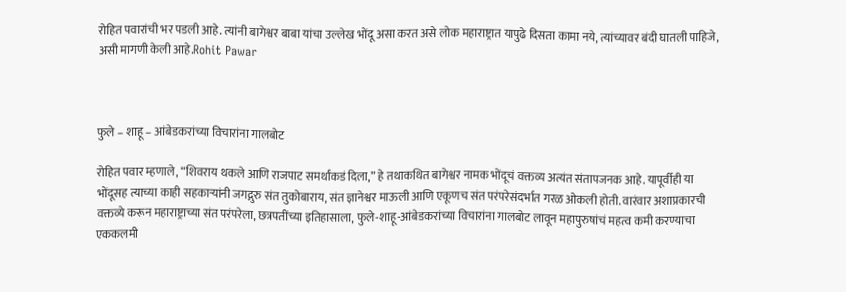रोहित पवारांची भर पडली आहे. त्यांनी बागेश्वर बाबा यांचा उल्लेख भोंदू असा करत असे लोक महाराष्ट्रात यापुढे दिसता कामा नये, त्यांच्यावर बंदी घातली पाहिजे, असी मागणी केली आहे.Rohit Pawar



फुले – शाहू – आंबेडकरांच्या विचारांना गालबोट

रोहित पवार म्हणाले, “शिवराय थकले आणि राजपाट समर्थांकडं दिला,” हे तथाकथित बागेश्वर नामक भोंदूचं वक्तव्य अत्यंत संतापजनक आहे. यापूर्वीही या भोंदूसह त्याच्या काही सहकाऱ्यांनी जगद्गुरु संत तुकोबाराय, संत ज्ञानेश्वर माऊली आणि एकूणच संत परंपरेसंदर्भात गरळ ओकली होती. वारंवार अशाप्रकारची वक्तव्ये करून महाराष्ट्राच्या संत परंपरेला, छत्रपतींच्या इतिहासाला, फुले-शाहू-आंबेडकरांच्या विचारांना गालबोट लावून महापुरुषांचं महत्व कमी करण्याचा एककलमी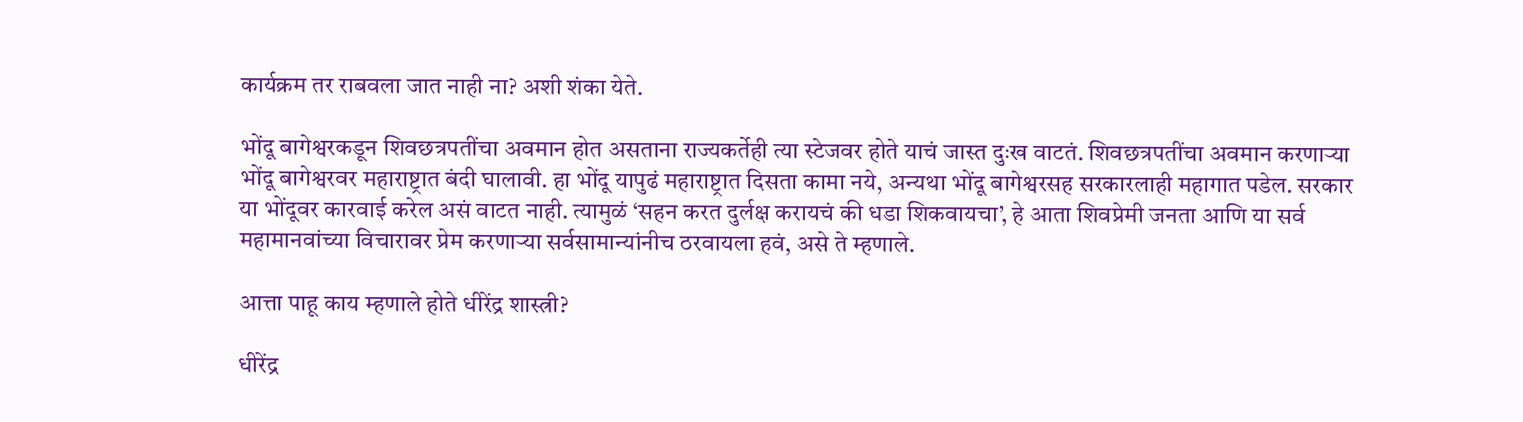कार्यक्रम तर राबवला जात नाही ना? अशी शंका येते.

भोंदू बागेश्वरकडून शिवछत्रपतींचा अवमान होत असताना राज्यकर्तेही त्या स्टेजवर होते याचं जास्त दुःख वाटतं. शिवछत्रपतींचा अवमान करणाऱ्या भोंदू बागेश्वरवर महाराष्ट्रात बंदी घालावी. हा भोंदू यापुढं महाराष्ट्रात दिसता कामा नये, अन्यथा भोंदू बागेश्वरसह सरकारलाही महागात पडेल. सरकार या भोंदूवर कारवाई करेल असं वाटत नाही. त्यामुळं ‘सहन करत दुर्लक्ष करायचं की धडा शिकवायचा’, हे आता शिवप्रेमी जनता आणि या सर्व महामानवांच्या विचारावर प्रेम करणाऱ्या सर्वसामान्यांनीच ठरवायला हवं, असे ते म्हणाले.

आत्ता पाहू काय म्हणाले होते धीरेंद्र शास्त्री?

धीरेंद्र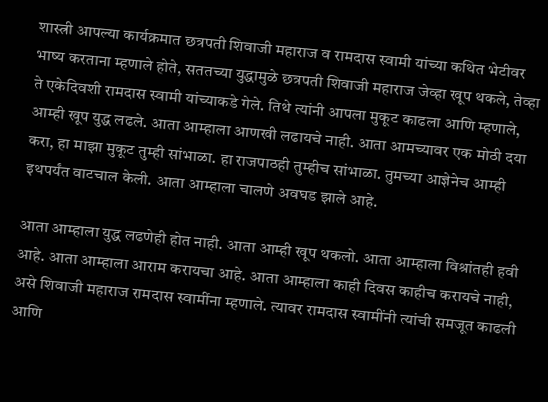शास्त्री आपल्या कार्यक्रमात छत्रपती शिवाजी महाराज व रामदास स्वामी यांच्या कथित भेटीवर भाष्य करताना म्हणाले होते, सततच्या युद्धामुळे छत्रपती शिवाजी महाराज जेव्हा खूप थकले, तेव्हा ते एकेदिवशी रामदास स्वामी यांच्याकडे गेले. तिथे त्यांनी आपला मुकूट काढला आणि म्हणाले, आम्ही खूप युद्ध लढले. आता आम्हाला आणखी लढायचे नाही. आता आमच्यावर एक मोठी दया करा, हा माझा मुकूट तुम्ही सांभाळा. हा राजपाठही तुम्हीच सांभाळा. तुमच्या आज्ञेनेच आम्ही इथपर्यंत वाटचाल केली. आता आम्हाला चालणे अवघड झाले आहे.

आता आम्हाला युद्ध लढणेही होत नाही. आता आम्ही खूप थकलो. आता आम्हाला विश्रांतही हवी आहे. आता आम्हाला आराम करायचा आहे. आता आम्हाला काही दिवस काहीच करायचे नाही, असे शिवाजी महाराज रामदास स्वामींना म्हणाले. त्यावर रामदास स्वामींनी त्यांची समजूत काढली आणि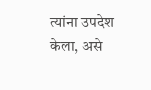त्यांना उपदेश केला, असे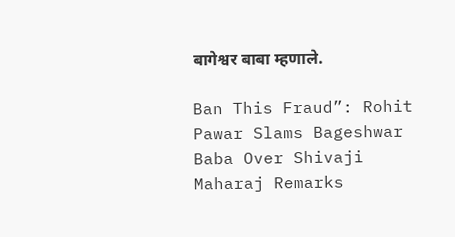बागेश्वर बाबा म्हणाले.

Ban This Fraud”: Rohit Pawar Slams Bageshwar Baba Over Shivaji Maharaj Remarks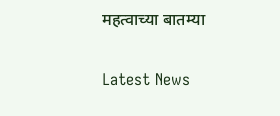महत्वाच्या बातम्या

Latest News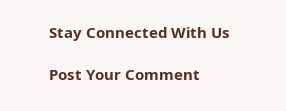Stay Connected With Us

Post Your Comment